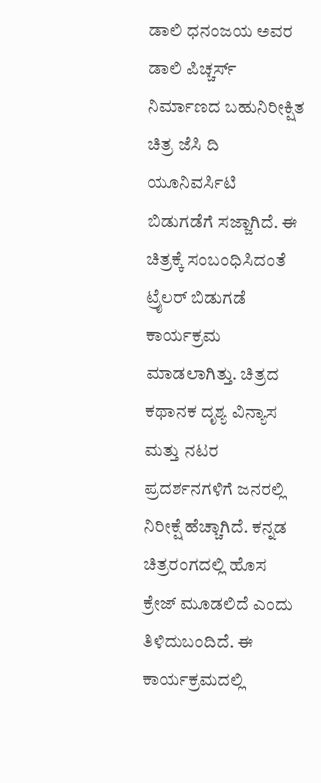ಡಾಲಿ ಧನಂಜಯ ಅವರ ಡಾಲಿ ಪಿಚ್ಚರ್ಸ್ ನಿರ್ಮಾಣದ ಬಹುನಿರೀಕ್ಷಿತ ಚಿತ್ರ ಜೆಸಿ ದಿ ಯೂನಿವರ್ಸಿಟಿ ಬಿಡುಗಡೆಗೆ ಸಜ್ಜಾಗಿದೆ. ಈ ಚಿತ್ರಕ್ಕೆ ಸಂಬಂಧಿಸಿದಂತೆ ಟ್ರೈಲರ್ ಬಿಡುಗಡೆ ಕಾರ್ಯಕ್ರಮ ಮಾಡಲಾಗಿತ್ತು. ಚಿತ್ರದ ಕಥಾನಕ ದೃಶ್ಯ ವಿನ್ಯಾಸ ಮತ್ತು ನಟರ ಪ್ರದರ್ಶನಗಳಿಗೆ ಜನರಲ್ಲಿ ನಿರೀಕ್ಷೆ ಹೆಚ್ಚಾಗಿದೆ. ಕನ್ನಡ ಚಿತ್ರರಂಗದಲ್ಲಿ ಹೊಸ ಕ್ರೇಜ್ ಮೂಡಲಿದೆ ಎಂದು ತಿಳಿದುಬಂದಿದೆ. ಈ ಕಾರ್ಯಕ್ರಮದಲ್ಲಿ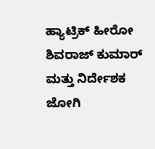ಹ್ಯಾಟ್ರಿಕ್ ಹೀರೋ ಶಿವರಾಜ್ ಕುಮಾರ್ ಮತ್ತು ನಿರ್ದೇಶಕ ಜೋಗಿ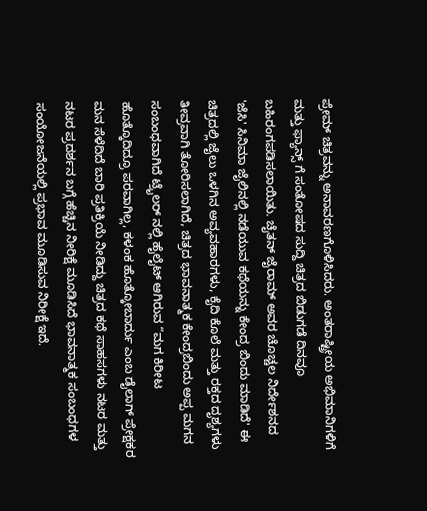ಪ್ರೇಮ್ ಚಿತ್ರವನ್ನು ಅನಾವರಣಗೊಳಿಸಿದರು. ಅಂತರಾಷ್ಟ್ರೀಯ ಅಭಿಮಾನಿಗಳಿಗೆ ಮತ್ತು ಫ್ಯಾನ್ಸ್ ಗೆ ಸಂತೋಷದ ಸುದ್ದಿ ಚಿತ್ರದ ಬಿಡುಗಡೆ ದಿನವೂ ಬಹಿರಂಗಪಡಿಸಲಾಯಿತು. ಚೈತನ್ ಜೈರಾಮ್ ಅವರ ಚೊಚ್ಚಲ ನಿರ್ದೇಶನದ 'ಜೆಸಿ' ಸಿನಿಮಾ ಜೈಲಿನಲ್ಲಿ ನಡೆಯುವ ಕಥೆಯನ್ನು ಕೇಂದ್ರ ಬಿಂದು ಮಾಡಿದೆ' ಈ ಚಿತ್ರದಲ್ಲಿ ಜೈಲು ಒಳಗಿನ ಅವ್ಯವಹಾರಗಳು, ಕೈದಿ ಕೊಲೆ ಮತ್ತು ರಕ್ತದ ದೃಶ್ಯಗಳು ತೀವ್ರವಾಗಿ ತೋರಿಸಲಾಗಿದೆ, ಚಿತ್ರದ ಭಾವನಾತ್ಮಕ ಕೇಂದ್ರಬಿಂದು ಅಪ್ಪ ಮಗನ ಸಂಬಂಧವಾಗಿದೆ ಟ್ರೈಲರ್ ನಲ್ಲಿ ಹೈಲೈಟ್ ಆಗಿರುವ “ಮಗ ಕಿರೀಟ ಹೊತ್ಕೊದಿದ್ರೂ ಪರವಾಗಿಲ್ಲ, ಕಳಂಕ ಹೊತ್ಕೋಬಾರ್ದು ಎಂಬ ಡೈಲಾಗ್ ಪ್ರೇಕ್ಷಕರ ಮನ ಸೆಳೆದಿದೆ ಬಾರಿ ಪ್ರತಿಕ್ರಿಯೆ ನೀಡಿದ್ದು ಚಿತ್ರದ ಕಥೆ ಸಾಹಸಗಳು ನಟರ ಮತ್ತು ನಟರ ಪ್ರದರ್ಶನ ಬಗ್ಗೆ ಹೆಚ್ಚಿನ ನೀರಿಕ್ಷೆ ಮೂಡಿಸಿದೆ ಭಾವನಾತ್ಮಕ ಸಂಬಂಧಗಳ ಸಂಯೋಜನೆಯಲ್ಲಿ ಪ್ರಭಾವ ಮೂಡಿಸುವ ನಿರೀಕ್ಷೆ ಇದೆ.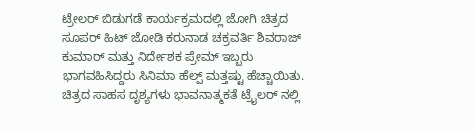ಟ್ರೇಲರ್ ಬಿಡುಗಡೆ ಕಾರ್ಯಕ್ರಮದಲ್ಲಿ ಜೋಗಿ ಚಿತ್ರದ ಸೂಪರ್ ಹಿಟ್ ಜೋಡಿ ಕರುನಾಡ ಚಕ್ರವರ್ತಿ ಶಿವರಾಜ್ ಕುಮಾರ್ ಮತ್ತು ನಿರ್ದೇಶಕ ಪ್ರೇಮ್ ಇಬ್ಬರು ಭಾಗವಹಿಸಿದ್ದರು ಸಿನಿಮಾ ಹೆಲ್ಪ್ ಮತ್ತಷ್ಟು ಹೆಚ್ಚಾಯಿತು. ಚಿತ್ರದ ಸಾಹಸ ದೃಶ್ಯಗಳು ಭಾವನಾತ್ಮಕತೆ ಟ್ರೈಲರ್ ನಲ್ಲಿ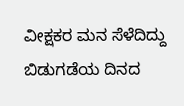ವೀಕ್ಷಕರ ಮನ ಸೆಳೆದಿದ್ದು ಬಿಡುಗಡೆಯ ದಿನದ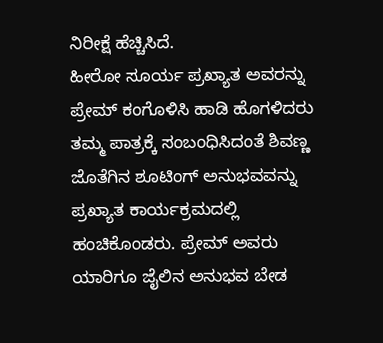ನಿರೀಕ್ಷೆ ಹೆಚ್ಚಿಸಿದೆ.
ಹೀರೋ ಸೂರ್ಯ ಪ್ರಖ್ಯಾತ ಅವರನ್ನು ಪ್ರೇಮ್ ಕಂಗೊಳಿಸಿ ಹಾಡಿ ಹೊಗಳಿದರು ತಮ್ಮ ಪಾತ್ರಕ್ಕೆ ಸಂಬಂಧಿಸಿದಂತೆ ಶಿವಣ್ಣ ಜೊತೆಗಿನ ಶೂಟಿಂಗ್ ಅನುಭವವನ್ನು ಪ್ರಖ್ಯಾತ ಕಾರ್ಯಕ್ರಮದಲ್ಲಿ ಹಂಚಿಕೊಂಡರು. ಪ್ರೇಮ್ ಅವರು ಯಾರಿಗೂ ಜೈಲಿನ ಅನುಭವ ಬೇಡ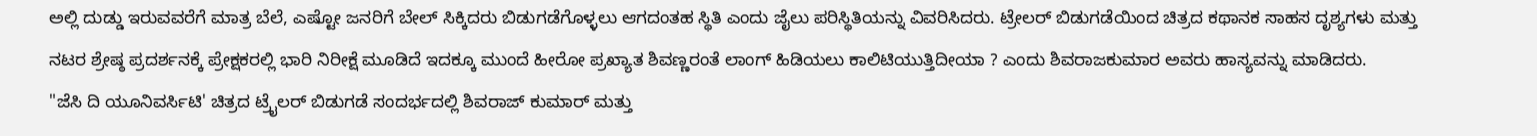ಅಲ್ಲಿ ದುಡ್ಡು ಇರುವವರೆಗೆ ಮಾತ್ರ ಬೆಲೆ, ಎಷ್ಟೋ ಜನರಿಗೆ ಬೇಲ್ ಸಿಕ್ಕಿದರು ಬಿಡುಗಡೆಗೊಳ್ಳಲು ಆಗದಂತಹ ಸ್ಥಿತಿ ಎಂದು ಜೈಲು ಪರಿಸ್ಥಿತಿಯನ್ನು ವಿವರಿಸಿದರು. ಟ್ರೇಲರ್ ಬಿಡುಗಡೆಯಿಂದ ಚಿತ್ರದ ಕಥಾನಕ ಸಾಹಸ ದೃಶ್ಯಗಳು ಮತ್ತು ನಟರ ಶ್ರೇಷ್ಠ ಪ್ರದರ್ಶನಕ್ಕೆ ಪ್ರೇಕ್ಷಕರಲ್ಲಿ ಭಾರಿ ನಿರೀಕ್ಷೆ ಮೂಡಿದೆ ಇದಕ್ಕೂ ಮುಂದೆ ಹೀರೋ ಪ್ರಖ್ಯಾತ ಶಿವಣ್ಣರಂತೆ ಲಾಂಗ್ ಹಿಡಿಯಲು ಕಾಲಿಟಿಯುತ್ತಿದೀಯಾ ? ಎಂದು ಶಿವರಾಜಕುಮಾರ ಅವರು ಹಾಸ್ಯವನ್ನು ಮಾಡಿದರು.
"ಜೆಸಿ ದಿ ಯೂನಿವರ್ಸಿಟಿ' ಚಿತ್ರದ ಟ್ರೈಲರ್ ಬಿಡುಗಡೆ ಸಂದರ್ಭದಲ್ಲಿ ಶಿವರಾಜ್ ಕುಮಾರ್ ಮತ್ತು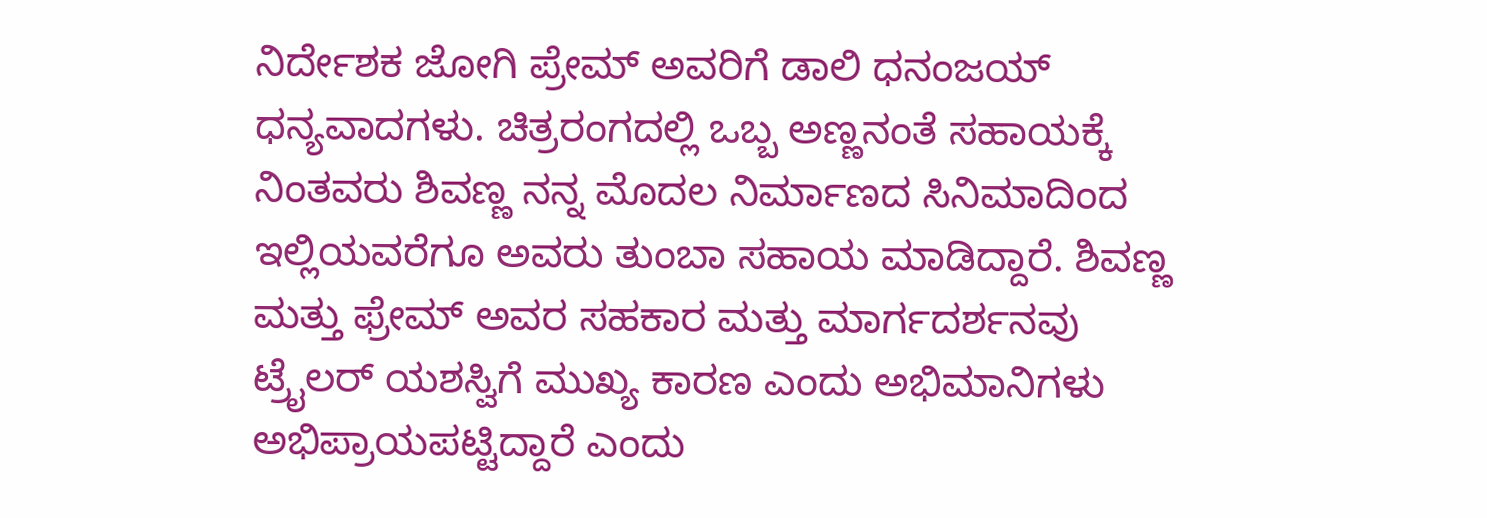ನಿರ್ದೇಶಕ ಜೋಗಿ ಪ್ರೇಮ್ ಅವರಿಗೆ ಡಾಲಿ ಧನಂಜಯ್ ಧನ್ಯವಾದಗಳು. ಚಿತ್ರರಂಗದಲ್ಲಿ ಒಬ್ಬ ಅಣ್ಣನಂತೆ ಸಹಾಯಕ್ಕೆ ನಿಂತವರು ಶಿವಣ್ಣ ನನ್ನ ಮೊದಲ ನಿರ್ಮಾಣದ ಸಿನಿಮಾದಿಂದ ಇಲ್ಲಿಯವರೆಗೂ ಅವರು ತುಂಬಾ ಸಹಾಯ ಮಾಡಿದ್ದಾರೆ. ಶಿವಣ್ಣ ಮತ್ತು ಫ್ರೇಮ್ ಅವರ ಸಹಕಾರ ಮತ್ತು ಮಾರ್ಗದರ್ಶನವು ಟ್ರೈಲರ್ ಯಶಸ್ವಿಗೆ ಮುಖ್ಯ ಕಾರಣ ಎಂದು ಅಭಿಮಾನಿಗಳು ಅಭಿಪ್ರಾಯಪಟ್ಟಿದ್ದಾರೆ ಎಂದು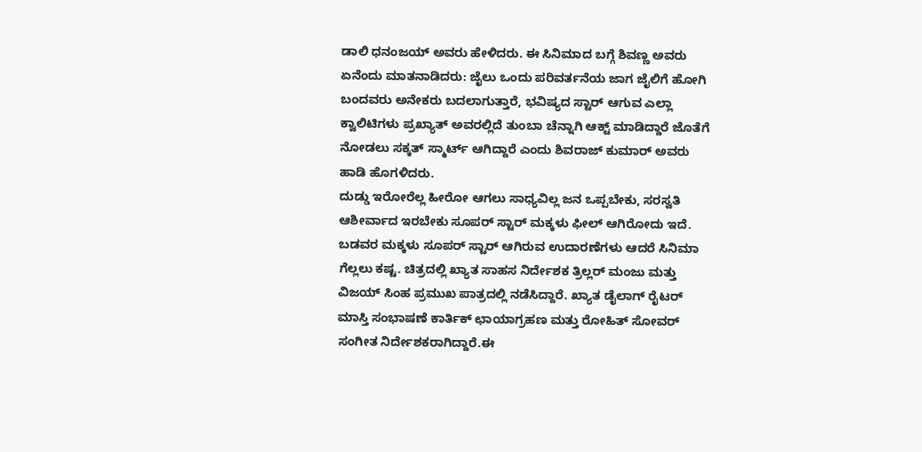ಡಾಲಿ ಧನಂಜಯ್ ಅವರು ಹೇಳಿದರು. ಈ ಸಿನಿಮಾದ ಬಗ್ಗೆ ಶಿವಣ್ಣ ಅವರು ಏನೆಂದು ಮಾತನಾಡಿದರು: ಜೈಲು ಒಂದು ಪರಿವರ್ತನೆಯ ಜಾಗ ಜೈಲಿಗೆ ಹೋಗಿ ಬಂದವರು ಅನೇಕರು ಬದಲಾಗುತ್ತಾರೆ, ಭವಿಷ್ಯದ ಸ್ಟಾರ್ ಆಗುವ ಎಲ್ಲಾ ಕ್ವಾಲಿಟಿಗಳು ಪ್ರಖ್ಯಾತ್ ಅವರಲ್ಲಿದೆ ತುಂಬಾ ಚೆನ್ನಾಗಿ ಆಕ್ಟ್ ಮಾಡಿದ್ದಾರೆ ಜೊತೆಗೆ ನೋಡಲು ಸಕ್ಕತ್ ಸ್ಮಾರ್ಟ್ ಆಗಿದ್ದಾರೆ ಎಂದು ಶಿವರಾಜ್ ಕುಮಾರ್ ಅವರು ಹಾಡಿ ಹೊಗಳಿದರು.
ದುಡ್ಡು ಇರೋರೆಲ್ಲ ಹೀರೋ ಆಗಲು ಸಾಧ್ಯವಿಲ್ಲ ಜನ ಒಪ್ಪಬೇಕು, ಸರಸ್ವತಿ ಆಶೀರ್ವಾದ ಇರಬೇಕು ಸೂಪರ್ ಸ್ಟಾರ್ ಮಕ್ಕಳು ಫೀಲ್ ಆಗಿರೋದು ಇದೆ. ಬಡವರ ಮಕ್ಕಳು ಸೂಪರ್ ಸ್ಟಾರ್ ಆಗಿರುವ ಉದಾರಣೆಗಳು ಆದರೆ ಸಿನಿಮಾ ಗೆಲ್ಲಲು ಕಷ್ಟ. ಚಿತ್ರದಲ್ಲಿ ಖ್ಯಾತ ಸಾಹಸ ನಿರ್ದೇಶಕ ತ್ರಿಲ್ಲರ್ ಮಂಜು ಮತ್ತು ವಿಜಯ್ ಸಿಂಹ ಪ್ರಮುಖ ಪಾತ್ರದಲ್ಲಿ ನಡೆಸಿದ್ದಾರೆ. ಖ್ಯಾತ ಡೈಲಾಗ್ ರೈಟರ್ ಮಾಸ್ತಿ ಸಂಭಾಷಣೆ ಕಾರ್ತಿಕ್ ಛಾಯಾಗ್ರಹಣ ಮತ್ತು ರೋಹಿತ್ ಸೋವರ್ ಸಂಗೀತ ನಿರ್ದೇಶಕರಾಗಿದ್ದಾರೆ.ಈ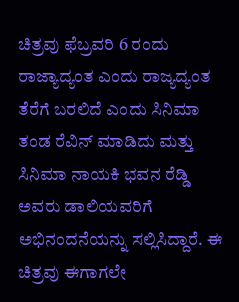ಚಿತ್ರವು ಫೆಬ್ರವರಿ 6 ರಂದು ರಾಜ್ಯಾದ್ಯಂತ ಎಂದು ರಾಜ್ಯದ್ಯಂತ ತೆರೆಗೆ ಬರಲಿದೆ ಎಂದು ಸಿನಿಮಾ ತಂಡ ರೆವಿನ್ ಮಾಡಿದು ಮತ್ತು ಸಿನಿಮಾ ನಾಯಕಿ ಭವನ ರೆಡ್ಡಿ ಅವರು ಡಾಲಿಯವರಿಗೆ ಅಭಿನಂದನೆಯನ್ನು ಸಲ್ಲಿಸಿದ್ದಾರೆ. ಈ ಚಿತ್ರವು ಈಗಾಗಲೇ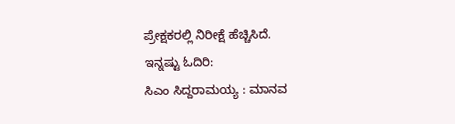ಪ್ರೇಕ್ಷಕರಲ್ಲಿ ನಿರೀಕ್ಷೆ ಹೆಚ್ಚಿಸಿದೆ.
ಇನ್ನಷ್ಟು ಓದಿರಿ:
ಸಿಎಂ ಸಿದ್ದರಾಮಯ್ಯ : ಮಾನವ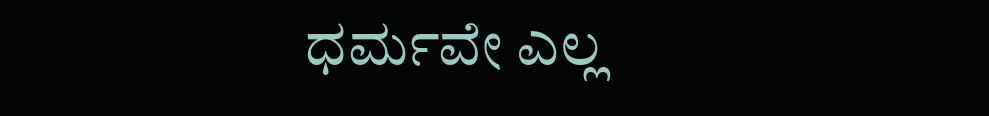ಧರ್ಮವೇ ಎಲ್ಲ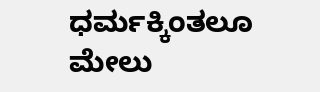ಧರ್ಮಕ್ಕಿಂತಲೂ ಮೇಲು